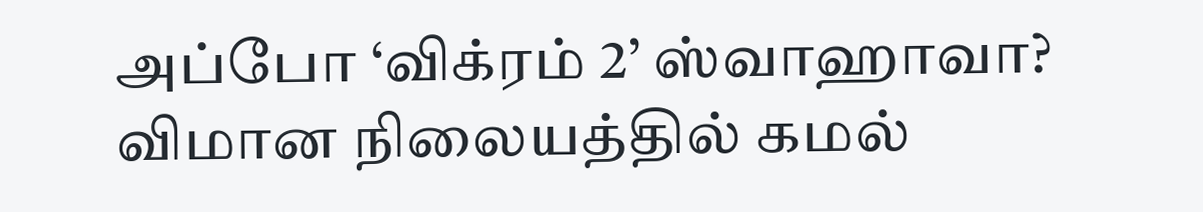அப்போ ‘விக்ரம் 2’ ஸ்வாஹாவா? விமான நிலையத்தில் கமல்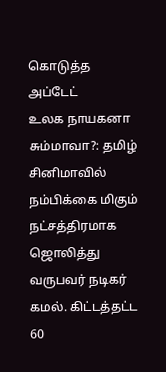கொடுத்த அப்டேட்
உலக நாயகனா சும்மாவா?: தமிழ் சினிமாவில் நம்பிக்கை மிகும் நட்சத்திரமாக ஜொலித்து வருபவர் நடிகர் கமல். கிட்டத்தட்ட 60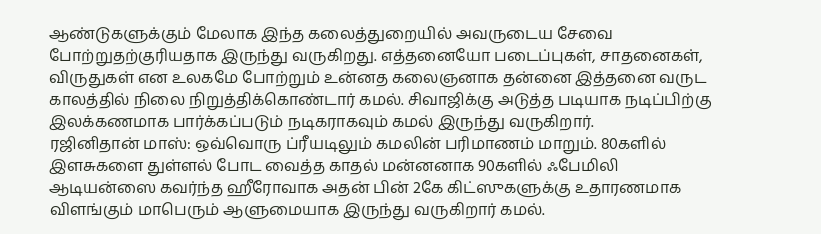ஆண்டுகளுக்கும் மேலாக இந்த கலைத்துறையில் அவருடைய சேவை போற்றுதற்குரியதாக இருந்து வருகிறது. எத்தனையோ படைப்புகள், சாதனைகள், விருதுகள் என உலகமே போற்றும் உன்னத கலைஞனாக தன்னை இத்தனை வருட காலத்தில் நிலை நிறுத்திக்கொண்டார் கமல். சிவாஜிக்கு அடுத்த படியாக நடிப்பிற்கு இலக்கணமாக பார்க்கப்படும் நடிகராகவும் கமல் இருந்து வருகிறார்.
ரஜினிதான் மாஸ்: ஒவ்வொரு ப்ரீயடிலும் கமலின் பரிமாணம் மாறும். 80களில் இளசுகளை துள்ளல் போட வைத்த காதல் மன்னனாக 90களில் ஃபேமிலி ஆடியன்ஸை கவர்ந்த ஹீரோவாக அதன் பின் 2கே கிட்ஸுகளுக்கு உதாரணமாக விளங்கும் மாபெரும் ஆளுமையாக இருந்து வருகிறார் கமல்.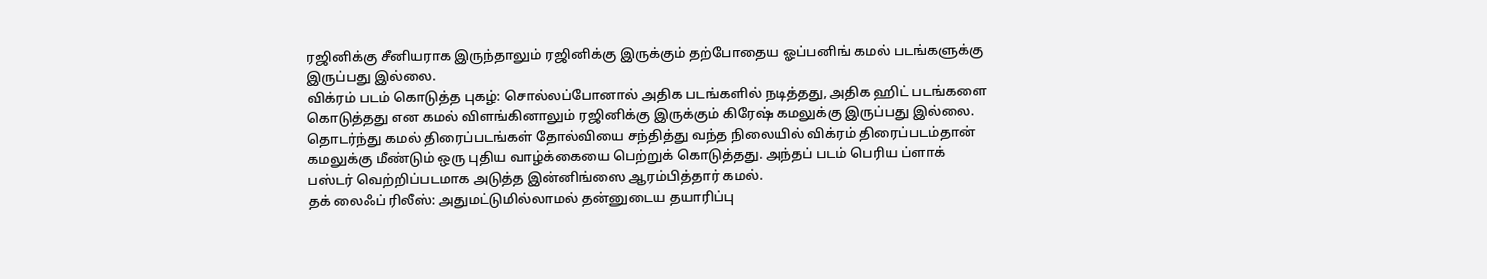ரஜினிக்கு சீனியராக இருந்தாலும் ரஜினிக்கு இருக்கும் தற்போதைய ஓப்பனிங் கமல் படங்களுக்கு இருப்பது இல்லை.
விக்ரம் படம் கொடுத்த புகழ்: சொல்லப்போனால் அதிக படங்களில் நடித்தது, அதிக ஹிட் படங்களை கொடுத்தது என கமல் விளங்கினாலும் ரஜினிக்கு இருக்கும் கிரேஷ் கமலுக்கு இருப்பது இல்லை. தொடர்ந்து கமல் திரைப்படங்கள் தோல்வியை சந்தித்து வந்த நிலையில் விக்ரம் திரைப்படம்தான் கமலுக்கு மீண்டும் ஒரு புதிய வாழ்க்கையை பெற்றுக் கொடுத்தது. அந்தப் படம் பெரிய ப்ளாக் பஸ்டர் வெற்றிப்படமாக அடுத்த இன்னிங்ஸை ஆரம்பித்தார் கமல்.
தக் லைஃப் ரிலீஸ்: அதுமட்டுமில்லாமல் தன்னுடைய தயாரிப்பு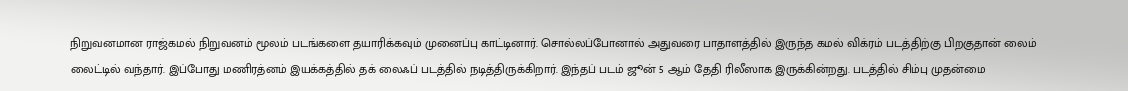நிறுவனமான ராஜ்கமல் நிறுவனம் மூலம் படங்களை தயாரிக்கவும் முனைப்பு காட்டினார். சொல்லப்போனால் அதுவரை பாதாளத்தில் இருந்த கமல் விக்ரம் படத்திற்கு பிறகுதான் லைம் லைட்டில் வந்தார். இப்போது மணிரத்னம் இயக்கத்தில் தக் லைஃப் படத்தில் நடித்திருக்கிறார். இந்தப் படம் ஜூன் 5 ஆம் தேதி ரிலீஸாக இருக்கின்றது. படத்தில் சிம்பு முதன்மை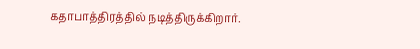கதாபாத்திரத்தில் நடித்திருக்கிறார்.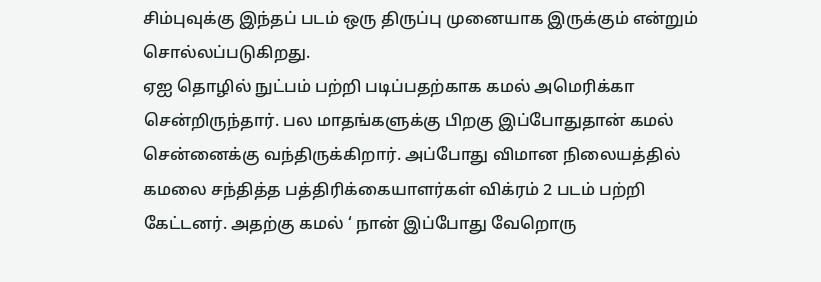சிம்புவுக்கு இந்தப் படம் ஒரு திருப்பு முனையாக இருக்கும் என்றும் சொல்லப்படுகிறது.
ஏஐ தொழில் நுட்பம் பற்றி படிப்பதற்காக கமல் அமெரிக்கா சென்றிருந்தார். பல மாதங்களுக்கு பிறகு இப்போதுதான் கமல் சென்னைக்கு வந்திருக்கிறார். அப்போது விமான நிலையத்தில் கமலை சந்தித்த பத்திரிக்கையாளர்கள் விக்ரம் 2 படம் பற்றி கேட்டனர். அதற்கு கமல் ‘ நான் இப்போது வேறொரு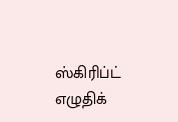ஸ்கிரிப்ட் எழுதிக்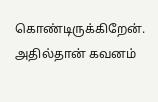கொண்டிருக்கிறேன். அதில்தான் கவனம்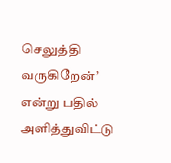செலுத்தி வருகிறேன்’ என்று பதில் அளித்துவிட்டு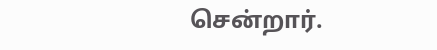சென்றார்.